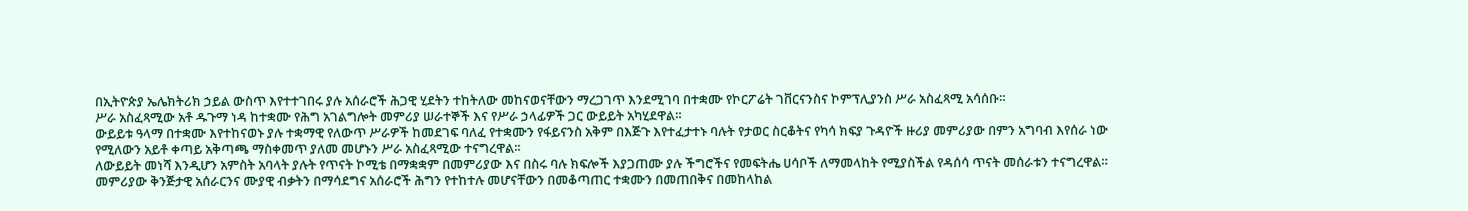በኢትዮጵያ ኤሌክትሪክ ኃይል ውስጥ እየተተገበሩ ያሉ አሰራሮች ሕጋዊ ሂደትን ተከትለው መከናወናቸውን ማረጋገጥ እንደሚገባ በተቋሙ የኮርፖሬት ገቨርናንስና ኮምፕሊያንስ ሥራ አስፈጻሚ አሳሰቡ።
ሥራ አስፈጻሚው አቶ ዱጉማ ነዳ ከተቋሙ የሕግ አገልግሎት መምሪያ ሠራተኞች እና የሥራ ኃላፊዎች ጋር ውይይት አካሂደዋል።
ውይይቱ ዓላማ በተቋሙ እየተከናወኑ ያሉ ተቋማዊ የለውጥ ሥራዎች ከመደገፍ ባለፈ የተቋሙን የፋይናንስ አቅም በእጅጉ እየተፈታተኑ ባሉት የታወር ስርቆትና የካሳ ክፍያ ጉዳዮች ዙሪያ መምሪያው በምን አግባብ እየሰራ ነው የሚለውን አይቶ ቀጣይ አቅጣጫ ማስቀመጥ ያለመ መሆኑን ሥራ አስፈጻሚው ተናግረዋል፡፡
ለውይይት መነሻ እንዲሆን አምስት አባላት ያሉት የጥናት ኮሚቴ በማቋቋም በመምሪያው እና በስሩ ባሉ ክፍሎች እያጋጠሙ ያሉ ችግሮችና የመፍትሔ ሀሳቦች ለማመላከት የሚያስችል የዳሰሳ ጥናት መሰራቱን ተናግረዋል።
መምሪያው ቅንጅታዊ አሰራርንና ሙያዊ ብቃትን በማሳደግና አሰራሮች ሕግን የተከተሉ መሆናቸውን በመቆጣጠር ተቋሙን በመጠበቅና በመከላከል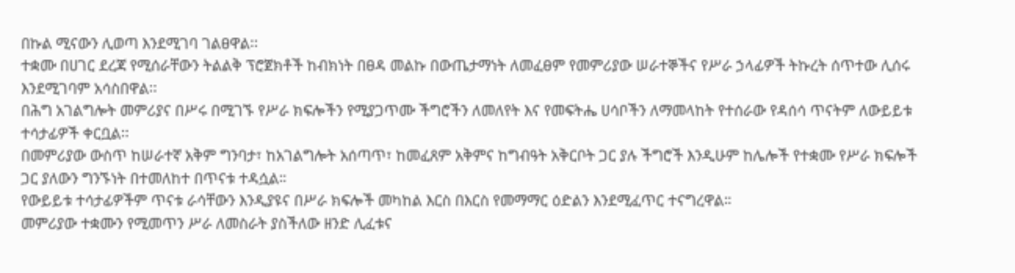በኩል ሚናውን ሊወጣ እንደሚገባ ገልፀዋል፡፡
ተቋሙ በሀገር ደረጃ የሚሰራቸውን ትልልቅ ፕሮጀክቶች ከብክነት በፀዳ መልኩ በውጤታማነት ለመፈፀም የመምሪያው ሠራተኞችና የሥራ ኃላፊዎች ትኩረት ሰጥተው ሊሰሩ እንደሚገባም አሳስበዋል፡፡
በሕግ አገልግሎት መምሪያና በሥሩ በሚገኙ የሥራ ክፍሎችን የሚያጋጥሙ ችግሮችን ለመለየት እና የመፍትሔ ሀሳቦችን ለማመላከት የተሰራው የዳሰሳ ጥናትም ለውይይቱ ተሳታፊዎች ቀርቧል፡፡
በመምሪያው ውስጥ ከሠራተኛ አቅም ግንባታ፣ ከአገልግሎት አሰጣጥ፣ ከመፈጸም አቅምና ከግብዓት አቅርቦት ጋር ያሉ ችግሮች እንዲሁም ከሌሎች የተቋሙ የሥራ ክፍሎች ጋር ያለውን ግንኙነት በተመለከተ በጥናቱ ተዳሷል።
የውይይቱ ተሳታፊዎችም ጥናቱ ራሳቸውን እንዲያዩና በሥራ ክፍሎች መካከል እርስ በእርስ የመማማር ዕድልን እንደሚፈጥር ተናግረዋል።
መምሪያው ተቋሙን የሚመጥን ሥራ ለመስራት ያስችለው ዘንድ ሊፈቱና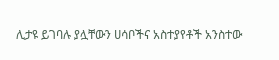ሊታዩ ይገባሉ ያሏቸውን ሀሳቦችና አስተያየቶች አንስተው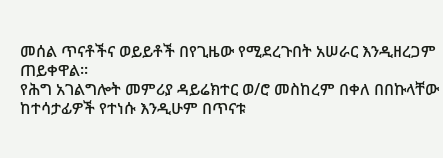መሰል ጥናቶችና ወይይቶች በየጊዜው የሚደረጉበት አሠራር እንዲዘረጋም ጠይቀዋል፡፡
የሕግ አገልግሎት መምሪያ ዳይሬክተር ወ/ሮ መስከረም በቀለ በበኩላቸው ከተሳታፊዎች የተነሱ እንዲሁም በጥናቱ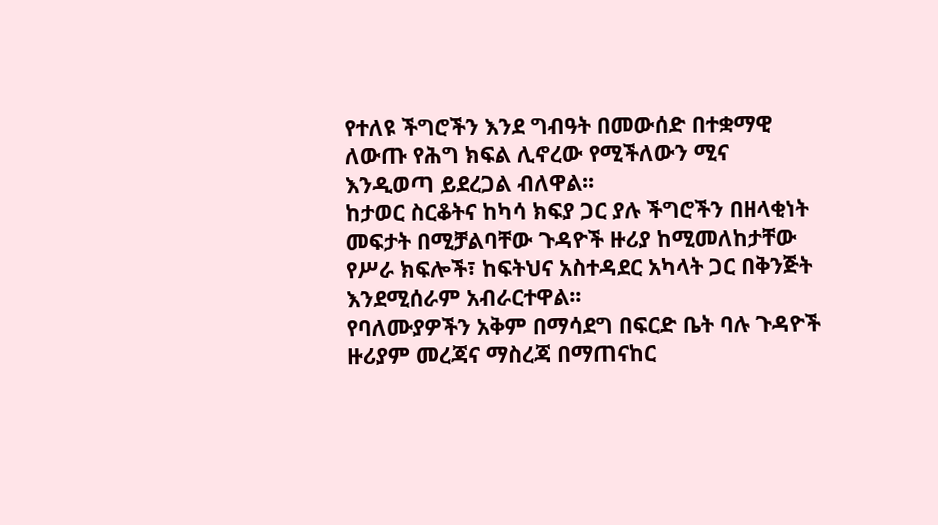የተለዩ ችግሮችን እንደ ግብዓት በመውሰድ በተቋማዊ ለውጡ የሕግ ክፍል ሊኖረው የሚችለውን ሚና እንዲወጣ ይደረጋል ብለዋል፡፡
ከታወር ስርቆትና ከካሳ ክፍያ ጋር ያሉ ችግሮችን በዘላቂነት መፍታት በሚቻልባቸው ጉዳዮች ዙሪያ ከሚመለከታቸው የሥራ ክፍሎች፣ ከፍትህና አስተዳደር አካላት ጋር በቅንጅት እንደሚሰራም አብራርተዋል፡፡
የባለሙያዎችን አቅም በማሳደግ በፍርድ ቤት ባሉ ጉዳዮች ዙሪያም መረጃና ማስረጃ በማጠናከር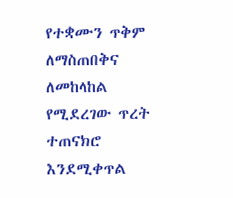የተቋሙን ጥቅም ለማስጠበቅና ለመከላከል የሚደረገው ጥረት ተጠናክሮ እንደሚቀጥል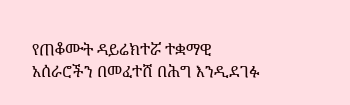የጠቆሙት ዳይሬክተሯ ተቋማዊ አሰራሮችን በመፈተሸ በሕግ እንዲደገፉ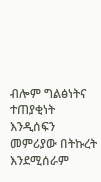ብሎም ግልፅነትና ተጠያቂነት እንዲሰፍን መምሪያው በትኩረት እንደሚሰራም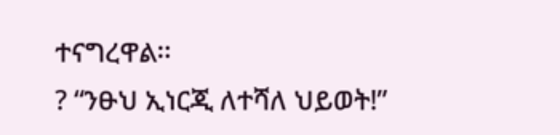ተናግረዋል፡፡
? “ንፁህ ኢነርጂ ለተሻለ ህይወት!”